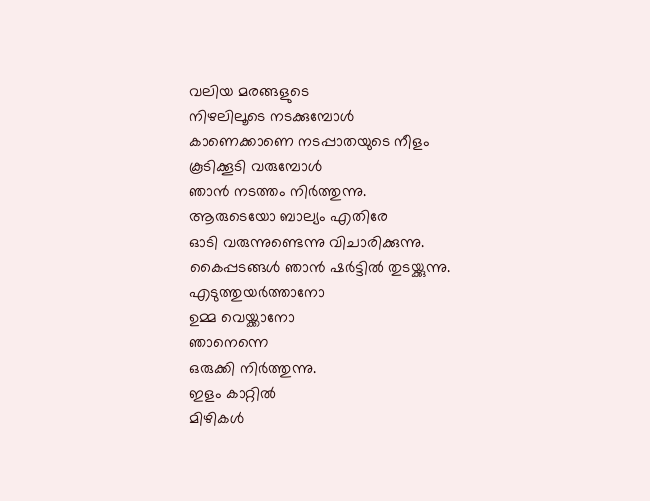വലിയ മരങ്ങളുടെ
നിഴലിലൂടെ നടക്കുമ്പോൾ
കാണെക്കാണെ നടപ്പാതയുടെ നീളം
കൂടിക്കൂടി വരുമ്പോൾ
ഞാൻ നടത്തം നിർത്തുന്നു.
ആരുടെയോ ബാല്യം എതിരേ
ഓടി വരുന്നുണ്ടെന്നു വിചാരിക്കുന്നു.
കൈപ്പടങ്ങൾ ഞാൻ ഷർട്ടിൽ തുടയ്ക്കുന്നു.
എടുത്തുയർത്താനോ
ഉമ്മ വെയ്ക്കാനോ
ഞാനെന്നെ
ഒരുക്കി നിർത്തുന്നു.
ഇളം കാറ്റിൽ
മിഴികൾ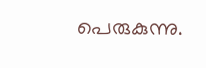പെരുകുന്നു.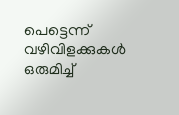പെട്ടെന്ന് വഴിവിളക്കുകൾ
ഒരുമിച്ച്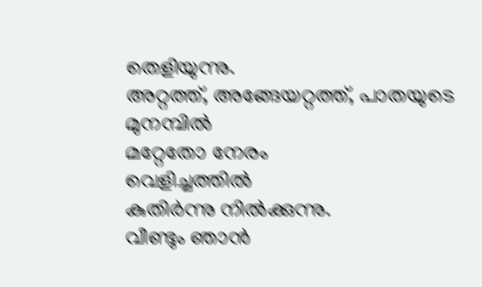തെളിയുന്നു.
അറ്റത്ത്, അങ്ങേയറ്റത്ത്, പാതയുടെ മുനമ്പിൽ
മറ്റേതോ നേരം
വെളിച്ചത്തിൽ
കുതിർന്നു നിൽക്കുന്നു.
വീണ്ടും ഞാൻ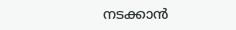നടക്കാൻ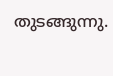തുടങ്ങുന്നു.